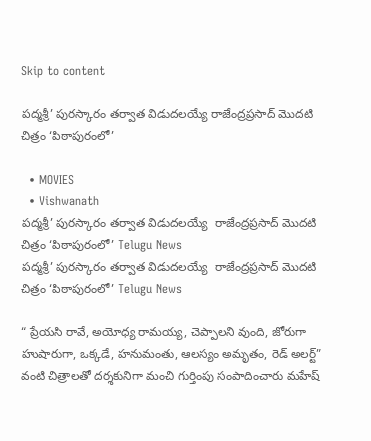Skip to content

పద్మశ్రీ’ పురస్కారం తర్వాత విడుదలయ్యే రాజేంద్రప్రసాద్ మొదటి చిత్రం ‘పిఠాపురంలో’

  • MOVIES
  • Vishwanath
పద్మశ్రీ’ పురస్కారం తర్వాత విడుదలయ్యే  రాజేంద్రప్రసాద్ మొదటి చిత్రం ‘పిఠాపురంలో’ Telugu News
పద్మశ్రీ’ పురస్కారం తర్వాత విడుదలయ్యే  రాజేంద్రప్రసాద్ మొదటి చిత్రం ‘పిఠాపురంలో’ Telugu News

“ ప్రేయసి రావే, అయోధ్య రామయ్య, చెప్పాలని వుంది, జోరుగా హుషారుగా, ఒక్కడే, హనుమంతు, ఆలస్యం అమృతం, రెడ్ అలర్ట్” వంటి చిత్రాలతో దర్శకునిగా మంచి గుర్తింపు సంపాదించారు మహేష్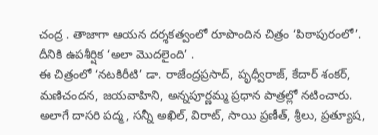చంద్ర . తాజాగా ఆయన దర్శకత్వంలో రూపొందిన చిత్రం ‘పిఠాపురంలో’. దీనికి ఉపశీర్షిక ‘అలా మొదలైంది’ .
ఈ చిత్రంలో ‘నటకిరీటి’ డా. రాజేంద్రప్రసాద్, పృధ్వీరాజ్, కేదార్ శంకర్, మణిచందన, జయవాహిని, అన్నపూర్ణమ్మ ప్రధాన పాత్రల్లో నటించారు. అలాగే దాసరి పద్మ, సన్నీ అఖిల్, విరాట్, సాయి ప్రణీత్, శ్రీలు, ప్రత్యూష,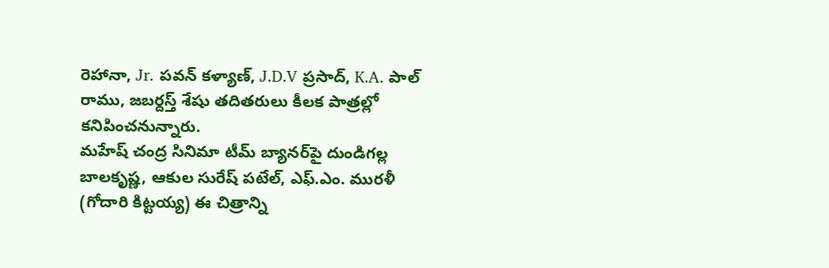రెహానా, Jr. పవన్ కళ్యాణ్, J.D.V ప్రసాద్, K.A. పాల్ రాము, జబర్దస్త్ శేషు తదితరులు కీలక పాత్రల్లో కనిపించనున్నారు.
మహేష్ చంద్ర సినిమా టీమ్ బ్యానర్‌పై దుండిగల్ల బాలకృష్ణ, ఆకుల సురేష్ పటేల్, ఎఫ్‌.ఎం. మురళీ (గోదారి కిట్టయ్య) ఈ చిత్రాన్ని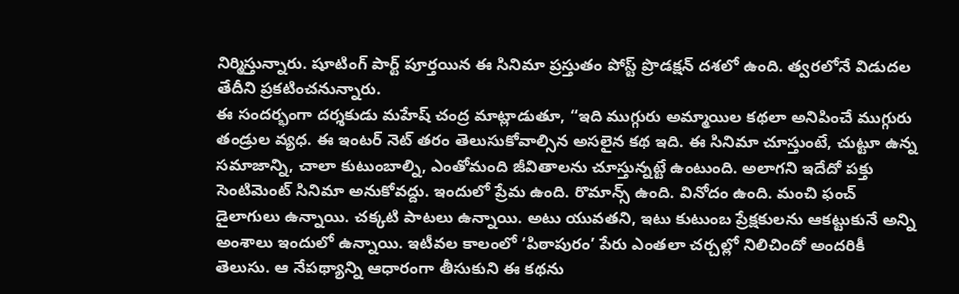నిర్మిస్తున్నారు. షూటింగ్ పార్ట్ పూర్తయిన ఈ సినిమా ప్రస్తుతం పోస్ట్ ప్రొడక్షన్ దశలో ఉంది. త్వరలోనే విడుదల తేదీని ప్రకటించనున్నారు.
ఈ సందర్భంగా దర్శకుడు మహేష్ చంద్ర మాట్లాడుతూ, “ఇది ముగ్గురు అమ్మాయిల కథలా అనిపించే ముగ్గురు తండ్రుల వ్యధ. ఈ ఇంటర్ నెట్ తరం తెలుసుకోవాల్సిన అసలైన కథ ఇది. ఈ సినిమా చూస్తుంటే, చుట్టూ ఉన్న సమాజాన్ని, చాలా కుటుంబాల్ని, ఎంతోమంది జీవితాలను చూస్తున్నట్టే ఉంటుంది. అలాగని ఇదేదో పక్తు సెంటిమెంట్ సినిమా అనుకోవద్దు. ఇందులో ప్రేమ ఉంది. రొమాన్స్ ఉంది. వినోదం ఉంది. మంచి ఫంచ్ డైలాగులు ఉన్నాయి. చక్కటి పాటలు ఉన్నాయి. అటు యువతని, ఇటు కుటుంబ ప్రేక్షకులను ఆకట్టుకునే అన్ని అంశాలు ఇందులో ఉన్నాయి. ఇటీవల కాలంలో ‘పిఠాపురం’ పేరు ఎంతలా చర్చల్లో నిలిచిందో అందరికీ తెలుసు. ఆ నేపథ్యాన్ని ఆధారంగా తీసుకుని ఈ కథను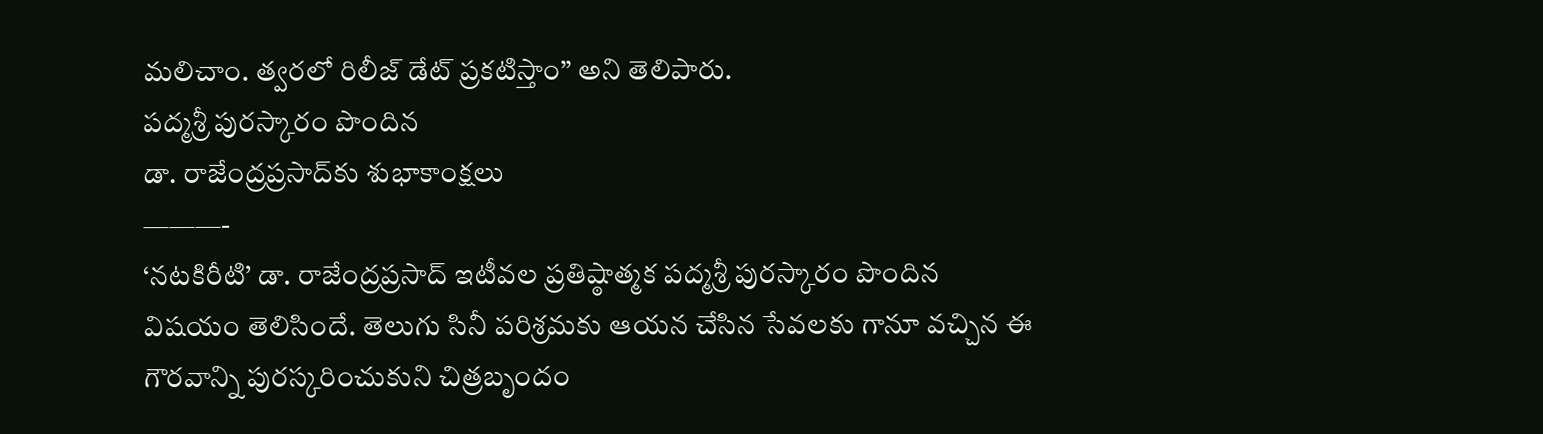మలిచాం. త్వరలో రిలీజ్ డేట్ ప్రకటిస్తాం” అని తెలిపారు.
పద్మశ్రీ పురస్కారం పొందిన
డా. రాజేంద్రప్రసాద్‌కు శుభాకాంక్షలు
———-
‘నటకిరీటి’ డా. రాజేంద్రప్రసాద్ ఇటీవల ప్రతిష్ఠాత్మక పద్మశ్రీ పురస్కారం పొందిన విషయం తెలిసిందే. తెలుగు సినీ పరిశ్రమకు ఆయన చేసిన సేవలకు గానూ వచ్చిన ఈ గౌరవాన్ని పురస్కరించుకుని చిత్రబృందం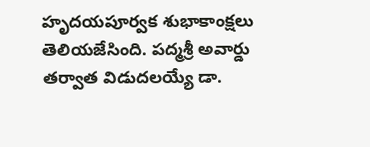హృదయపూర్వక శుభాకాంక్షలు తెలియజేసింది. పద్మశ్రీ అవార్డు తర్వాత విడుదలయ్యే డా.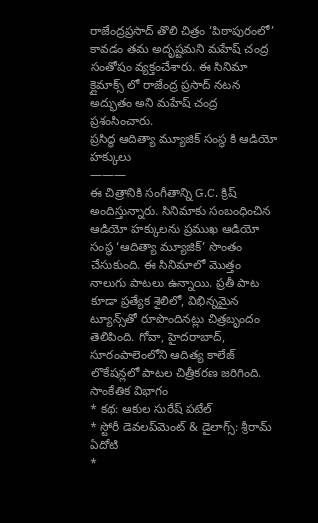రాజేంద్రప్రసాద్ తొలి చిత్రం ‘పిఠాపురంలో’ కావడం తమ అదృష్టమని మహేష్ చంద్ర సంతోషం వ్యక్తంచేశారు. ఈ సినిమా క్లైమాక్స్ లో రాజేంద్ర ప్రసాద్ నటన అద్భుతం అని మహేష్ చంద్ర ప్రశంసించారు.
ప్రసిద్ధ ఆదిత్యా మ్యూజిక్ సంస్థ కి ఆడియో హక్కులు
———
ఈ చిత్రానికి సంగీతాన్ని G.C. క్రిష్ అందిస్తున్నారు. సినిమాకు సంబంధించిన ఆడియో హక్కులను ప్రముఖ ఆడియో సంస్థ ‘ఆదిత్యా మ్యూజిక్’ సొంతం చేసుకుంది. ఈ సినిమాలో మొత్తం నాలుగు పాటలు ఉన్నాయి. ప్రతీ పాట కూడా ప్రత్యేక శైలిలో, విభిన్నమైన ట్యూన్స్‌తో రూపొందినట్లు చిత్రబృందం తెలిపింది. గోవా, హైదరాబాద్, సూరంపాలెంలోని ఆదిత్య కాలేజ్ లొకేషన్లలో పాటల చిత్రీకరణ జరిగింది.
సాంకేతిక విభాగం
* కథ: ఆకుల సురేష్ పటేల్
* స్టోరీ డెవలప్‌మెంట్ & డైలాగ్స్: శ్రీరామ్ ఏదోటి
*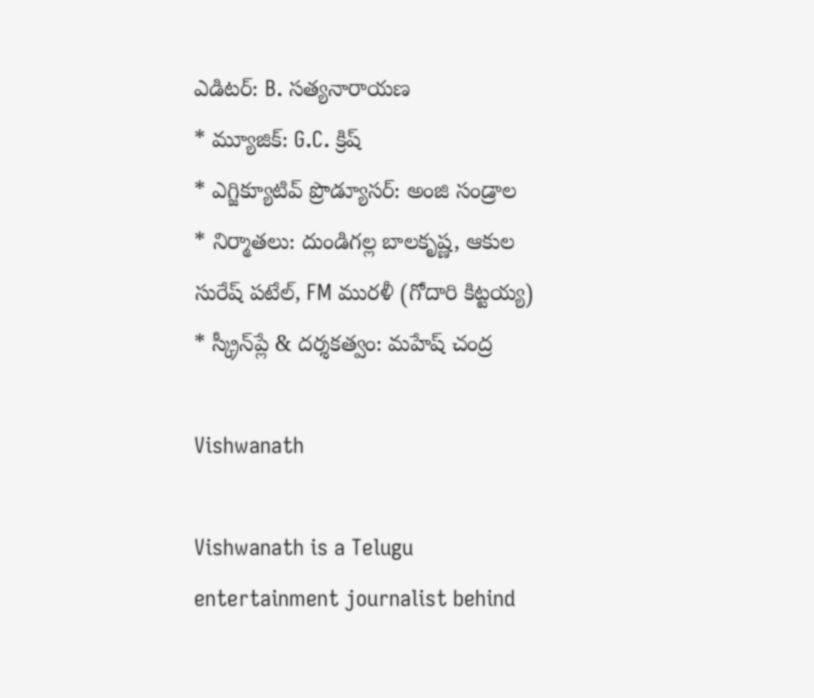ఎడిటర్: B. సత్యనారాయణ
* మ్యూజిక్: G.C. క్రిష్
* ఎగ్జిక్యూటివ్ ప్రొడ్యూసర్: అంజి సండ్రాల
* నిర్మాతలు: దుండిగల్ల బాలకృష్ణ, ఆకుల సురేష్ పటేల్, FM మురళీ (గోదారి కిట్టయ్య)
* స్క్రీన్‌ప్లే & దర్శకత్వం: మహేష్ చంద్ర

Vishwanath

Vishwanath is a Telugu entertainment journalist behind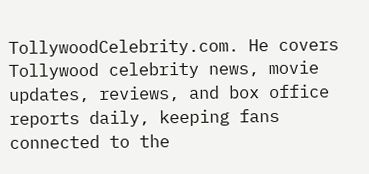TollywoodCelebrity.com. He covers Tollywood celebrity news, movie updates, reviews, and box office reports daily, keeping fans connected to the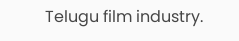Telugu film industry.